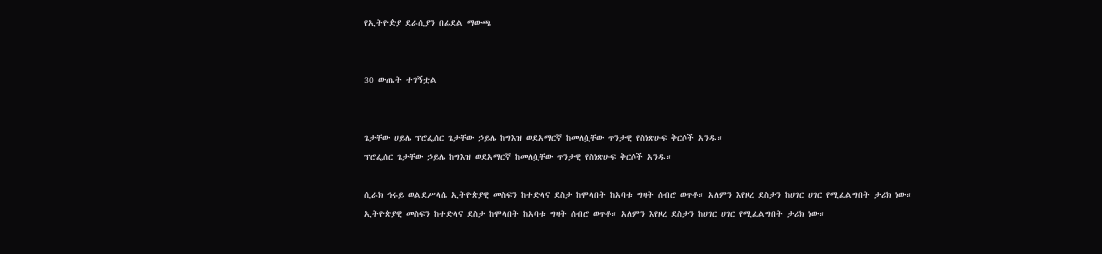የኢትዮዽያ ደራሲያን በፊደል ማውጫ


30 ውጤት ተገኝቷል


ጌታቸው ሀይሌ ፕሮፌሰር ጌታቸው ኃይሌ ከግእዝ ወደአማርኛ ከመለሷቸው ጥንታዊ የስነጽሁፍ ቅርሶች አንዱ።
ፕሮፌሰር ጌታቸው ኃይሌ ከግእዝ ወደአማርኛ ከመለሷቸው ጥንታዊ የስነጽሁፍ ቅርሶች አንዱ።

ሲራክ ኅሩይ ወልደሥላሴ ኢትዮጵያዊ መስፍን ከተድላና ደስታ ከሞላበት ከአባቱ ግዛት ሰብሮ ወጥቶ። አለምን እየዞረ ደስታን ከሀገር ሀገር የሚፈልግበት ታሪክ ነው።
ኢትዮጵያዊ መስፍን ከተድላና ደስታ ከሞላበት ከአባቱ ግዛት ሰብሮ ወጥቶ። አለምን እየዞረ ደስታን ከሀገር ሀገር የሚፈልግበት ታሪክ ነው።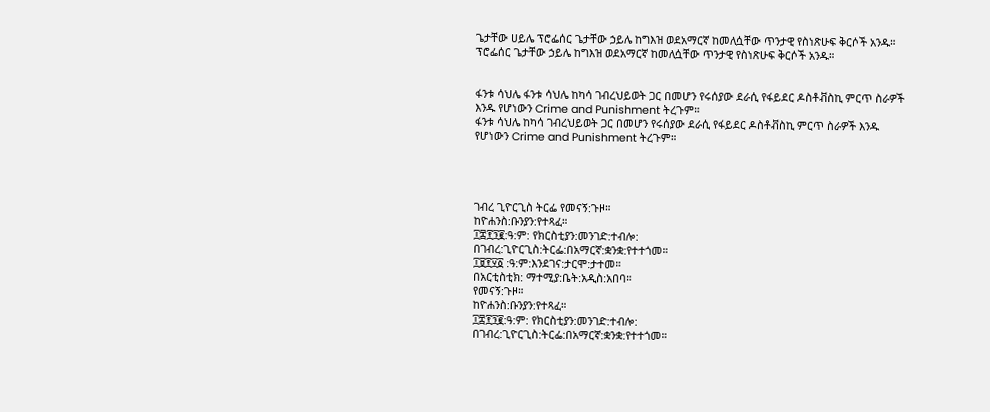ጌታቸው ሀይሌ ፕሮፌሰር ጌታቸው ኃይሌ ከግእዝ ወደአማርኛ ከመለሷቸው ጥንታዊ የስነጽሁፍ ቅርሶች አንዱ።
ፕሮፌሰር ጌታቸው ኃይሌ ከግእዝ ወደአማርኛ ከመለሷቸው ጥንታዊ የስነጽሁፍ ቅርሶች አንዱ።


ፋንቱ ሳህሌ ፋንቱ ሳህሌ ከካሳ ገብረህይወት ጋር በመሆን የሩሰያው ደራሲ የፋይደር ዶስቶቭስኪ ምርጥ ስራዎች እንዱ የሆነውን Crime and Punishment ትረጉም።
ፋንቱ ሳህሌ ከካሳ ገብረህይወት ጋር በመሆን የሩሰያው ደራሲ የፋይደር ዶስቶቭስኪ ምርጥ ስራዎች እንዱ የሆነውን Crime and Punishment ትረጉም።




ገብረ ጊዮርጊስ ትርፌ የመናኝ:ጉዞ።
ከዮሐንስ:ቡንያን:የተጻፈ።
፲፰፻፺፪:ዓ:ም: የክርስቲያን:መንገድ:ተብሎ:
በገብረ:ጊዮርጊስ:ትርፌ:በአማርኛ:ቋንቋ:የተተጎመ።
፲፱፻፶፩ :ዓ:ም:እንደገና:ታርሞ:ታተመ።
በአርቲስቲክ: ማተሚያ:ቤት:አዲስ:አበባ።
የመናኝ:ጉዞ።
ከዮሐንስ:ቡንያን:የተጻፈ።
፲፰፻፺፪:ዓ:ም: የክርስቲያን:መንገድ:ተብሎ:
በገብረ:ጊዮርጊስ:ትርፌ:በአማርኛ:ቋንቋ:የተተጎመ።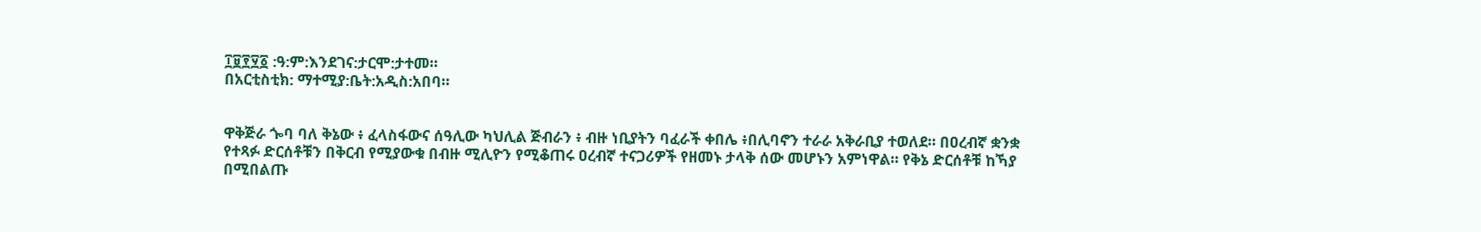፲፱፻፶፩ :ዓ:ም:እንደገና:ታርሞ:ታተመ።
በአርቲስቲክ: ማተሚያ:ቤት:አዲስ:አበባ።


ዋቅጅራ ጐባ ባለ ቅኔው ፥ ፈላስፋውና ሰዓሊው ካህሊል ጅብራን ፥ ብዙ ነቢያትን ባፈራች ቀበሌ ፥በሊባኖን ተራራ አቅራቢያ ተወለደ። በዐረብኛ ቋንቋ የተጻፉ ድርሰቶቹን በቅርብ የሚያውቁ በብዙ ሚሊዮን የሚቆጠሩ ዐረብኛ ተናጋሪዎች የዘመኑ ታላቅ ሰው መሆኑን አምነዋል። የቅኔ ድርሰቶቹ ከኻያ በሚበልጡ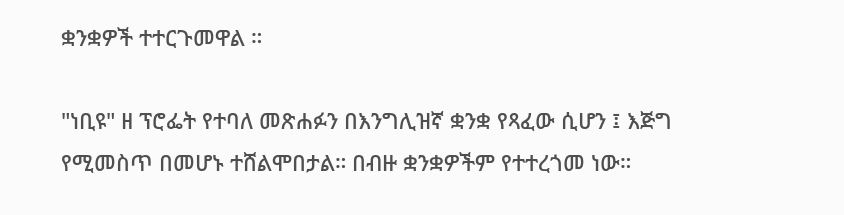ቋንቋዎች ተተርጉመዋል ።

"ነቢዩ" ዘ ፕሮፌት የተባለ መጽሐፉን በእንግሊዝኛ ቋንቋ የጻፈው ሲሆን ፤ እጅግ የሚመስጥ በመሆኑ ተሸልሞበታል። በብዙ ቋንቋዎችም የተተረጎመ ነው።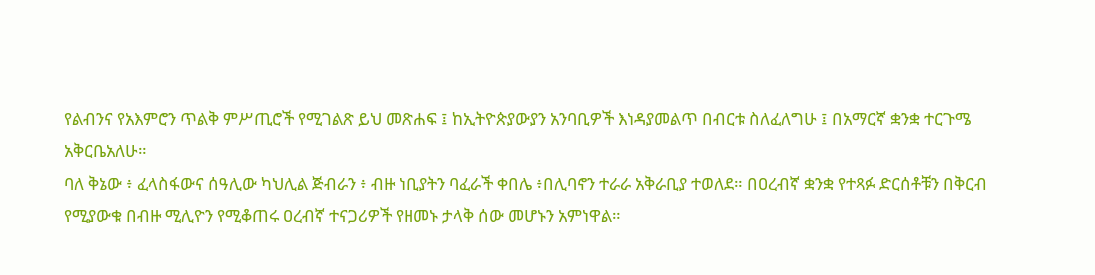የልብንና የአእምሮን ጥልቅ ምሥጢሮች የሚገልጽ ይህ መጽሐፍ ፤ ከኢትዮጵያውያን አንባቢዎች እነዳያመልጥ በብርቱ ስለፈለግሁ ፤ በአማርኛ ቋንቋ ተርጉሜ አቅርቤአለሁ።
ባለ ቅኔው ፥ ፈላስፋውና ሰዓሊው ካህሊል ጅብራን ፥ ብዙ ነቢያትን ባፈራች ቀበሌ ፥በሊባኖን ተራራ አቅራቢያ ተወለደ። በዐረብኛ ቋንቋ የተጻፉ ድርሰቶቹን በቅርብ የሚያውቁ በብዙ ሚሊዮን የሚቆጠሩ ዐረብኛ ተናጋሪዎች የዘመኑ ታላቅ ሰው መሆኑን አምነዋል።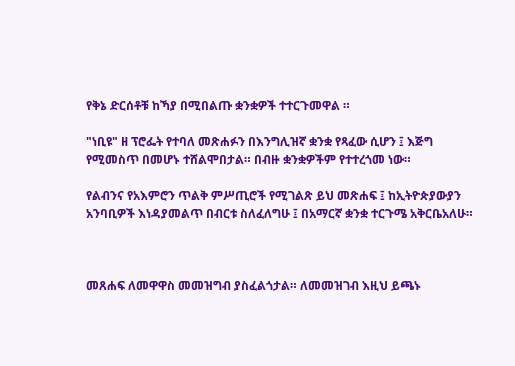የቅኔ ድርሰቶቹ ከኻያ በሚበልጡ ቋንቋዎች ተተርጉመዋል ።

"ነቢዩ" ዘ ፕሮፌት የተባለ መጽሐፉን በእንግሊዝኛ ቋንቋ የጻፈው ሲሆን ፤ እጅግ የሚመስጥ በመሆኑ ተሸልሞበታል። በብዙ ቋንቋዎችም የተተረጎመ ነው።

የልብንና የአእምሮን ጥልቅ ምሥጢሮች የሚገልጽ ይህ መጽሐፍ ፤ ከኢትዮጵያውያን አንባቢዎች እነዳያመልጥ በብርቱ ስለፈለግሁ ፤ በአማርኛ ቋንቋ ተርጉሜ አቅርቤአለሁ።



መጸሐፍ ለመዋዋስ መመዝግብ ያስፈልጎታል። ለመመዝገብ እዚህ ይጫኑ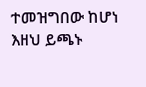ተመዝግበው ከሆነ እዘህ ይጫኑ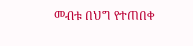መብቱ በህግ የተጠበቀ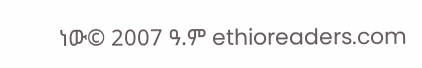ነው© 2007 ዓ.ም ethioreaders.com